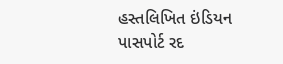હસ્તલિખિત ઇંડિયન પાસપોર્ટ રદ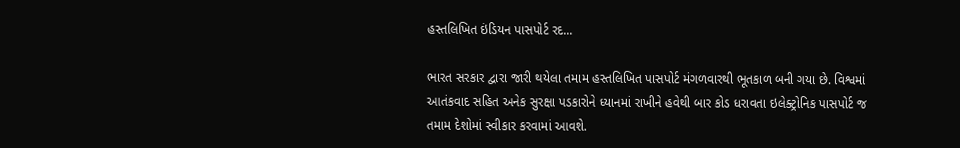હસ્તલિખિત ઇંડિયન પાસપોર્ટ રદ...

ભારત સરકાર દ્વારા જારી થયેલા તમામ હસ્તલિખિત પાસપોર્ટ મંગળવારથી ભૂતકાળ બની ગયા છે. વિશ્વમાં આતંકવાદ સહિત અનેક સુરક્ષા પડકારોને ધ્યાનમાં રાખીને હવેથી બાર કોડ ધરાવતા ઇલેક્ટ્રોનિક પાસપોર્ટ જ તમામ દેશોમાં સ્વીકાર કરવામાં આવશે.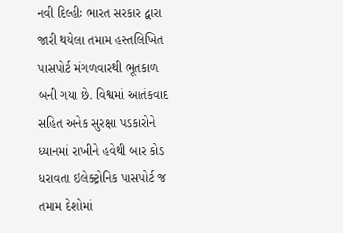નવી દિલ્હીઃ ભારત સરકાર દ્વારા જારી થયેલા તમામ હસ્તલિખિત પાસપોર્ટ મંગળવારથી ભૂતકાળ બની ગયા છે. વિશ્વમાં આતંકવાદ સહિત અનેક સુરક્ષા પડકારોને ધ્યાનમાં રાખીને હવેથી બાર કોડ ધરાવતા ઇલેક્ટ્રોનિક પાસપોર્ટ જ તમામ દેશોમાં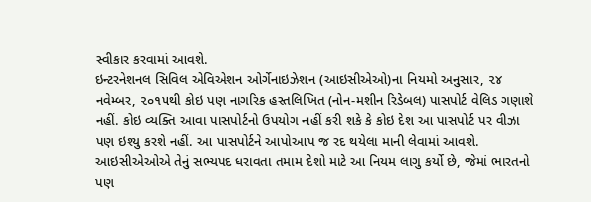સ્વીકાર કરવામાં આવશે.
ઇન્ટરનેશનલ સિવિલ એવિએશન ઓર્ગેનાઇઝેશન (આઇસીએઓ)ના નિયમો અનુસાર, ૨૪ નવેમ્બર, ૨૦૧૫થી કોઇ પણ નાગરિક હસ્તલિખિત (નોન-મશીન રિડેબલ) પાસપોર્ટ વેલિડ ગણાશે નહીં. કોઇ વ્યક્તિ આવા પાસપોર્ટનો ઉપયોગ નહીં કરી શકે કે કોઇ દેશ આ પાસપોર્ટ પર વીઝા પણ ઇશ્યુ કરશે નહીં. આ પાસપોર્ટને આપોઆપ જ રદ થયેલા માની લેવામાં આવશે. આઇસીએઓએ તેનું સભ્યપદ ધરાવતા તમામ દેશો માટે આ નિયમ લાગુ કર્યો છે, જેમાં ભારતનો પણ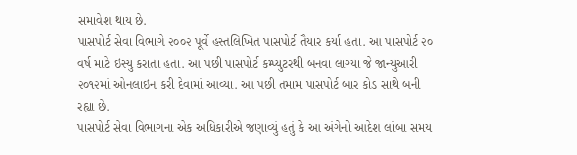સમાવેશ થાય છે.
પાસપોર્ટ સેવા વિભાગે ૨૦૦૨ પૂર્વે હસ્તલિખિત પાસપોર્ટ તૈયાર કર્યા હતા. આ પાસપોર્ટ ૨૦ વર્ષ માટે ઇસ્યુ કરાતા હતા. આ પછી પાસપોર્ટ કમ્પ્યુટરથી બનવા લાગ્યા જે જાન્યુઆરી ૨૦૧૨માં ઓનલાઇન કરી દેવામાં આવ્યા. આ પછી તમામ પાસપોર્ટ બાર કોડ સાથે બની રહ્યા છે.
પાસપોર્ટ સેવા વિભાગના એક અધિકારીએ જણાવ્યું હતું કે આ અંગેનો આદેશ લાંબા સમય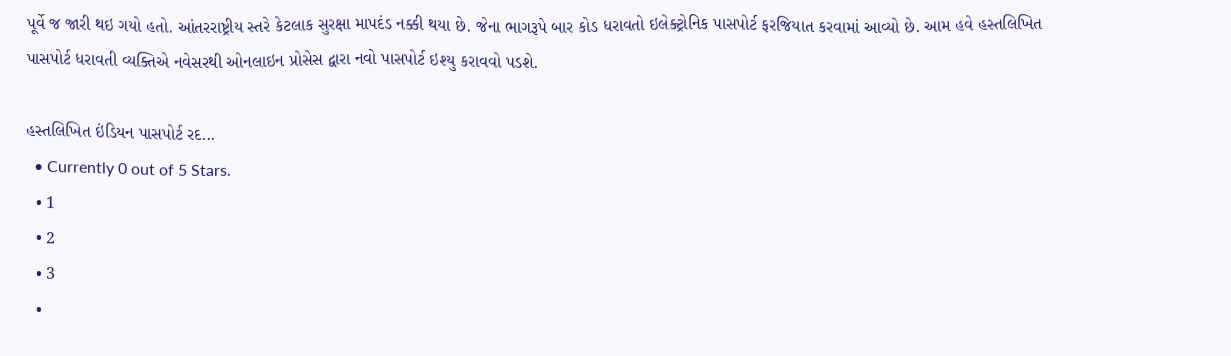પૂર્વે જ જારી થઇ ગયો હતો. આંતરરાષ્ટ્રીય સ્તરે કેટલાક સુરક્ષા માપદંડ નક્કી થયા છે. જેના ભાગરૂપે બાર કોડ ધરાવતો ઇલેક્ટ્રોનિક પાસપોર્ટ ફરજિયાત કરવામાં આવ્યો છે. આમ હવે હસ્તલિખિત પાસપોર્ટ ધરાવતી વ્યક્તિએ નવેસરથી ઓનલાઇન પ્રોસેસ દ્વારા નવો પાસપોર્ટ ઇશ્યુ કરાવવો પડશે.

હસ્તલિખિત ઇંડિયન પાસપોર્ટ રદ...
  • Currently 0 out of 5 Stars.
  • 1
  • 2
  • 3
  •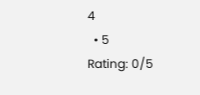4
  • 5
Rating: 0/5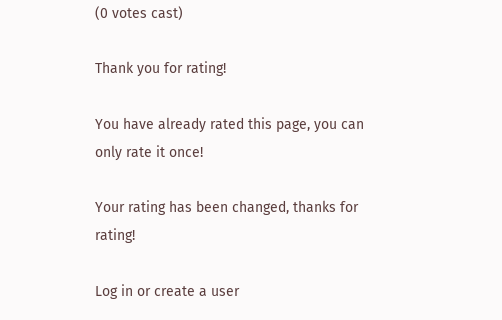(0 votes cast)

Thank you for rating!

You have already rated this page, you can only rate it once!

Your rating has been changed, thanks for rating!

Log in or create a user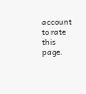account to rate this page.